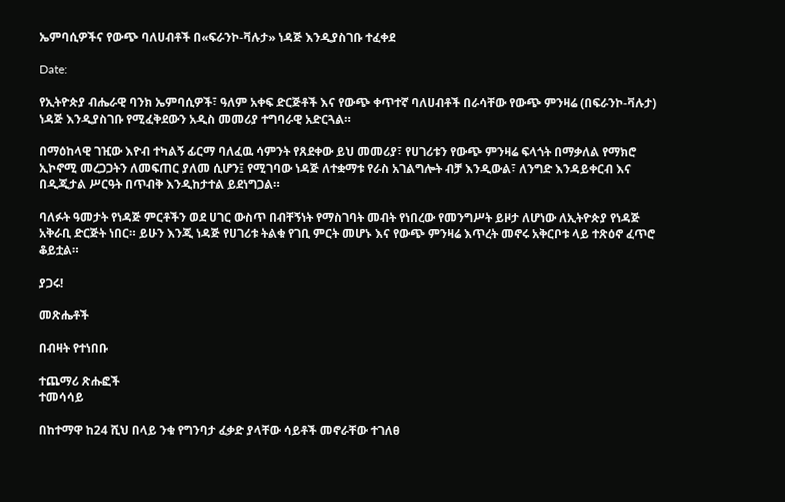ኤምባሲዎችና የውጭ ባለሀብቶች በ«ፍራንኮ-ቫሉታ» ነዳጅ እንዲያስገቡ ተፈቀደ

Date:

የኢትዮጵያ ብሔራዊ ባንክ ኤምባሲዎች፣ ዓለም አቀፍ ድርጅቶች እና የውጭ ቀጥተኛ ባለሀብቶች በራሳቸው የውጭ ምንዛሬ (በፍራንኮ-ቫሉታ) ነዳጅ እንዲያስገቡ የሚፈቅደውን አዲስ መመሪያ ተግባራዊ አድርጓል።

በማዕከላዊ ገዢው እዮብ ተካልኝ ፊርማ ባለፈዉ ሳምንት የጸደቀው ይህ መመሪያ፣ የሀገሪቱን የውጭ ምንዛሬ ፍላጎት በማቃለል የማክሮ ኢኮኖሚ መረጋጋትን ለመፍጠር ያለመ ሲሆን፤ የሚገባው ነዳጅ ለተቋማቱ የራስ አገልግሎት ብቻ እንዲውል፣ ለንግድ እንዳይቀርብ እና በዲጂታል ሥርዓት በጥብቅ እንዲከታተል ይደነግጋል።

ባለፉት ዓመታት የነዳጅ ምርቶችን ወደ ሀገር ውስጥ በብቸኝነት የማስገባት መብት የነበረው የመንግሥት ይዞታ ለሆነው ለኢትዮጵያ የነዳጅ አቅራቢ ድርጅት ነበር። ይሁን እንጂ ነዳጅ የሀገሪቱ ትልቁ የገቢ ምርት መሆኑ እና የውጭ ምንዛሬ እጥረት መኖሩ አቅርቦቱ ላይ ተጽዕኖ ፈጥሮ ቆይቷል።

ያጋሩ!

መጽሔቶች

በብዛት የተነበቡ

ተጨማሪ ጽሑፎች
ተመሳሳይ

በከተማዋ ከ24 ሺህ በላይ ንቁ የግንባታ ፈቃድ ያላቸው ሳይቶች መኖራቸው ተገለፀ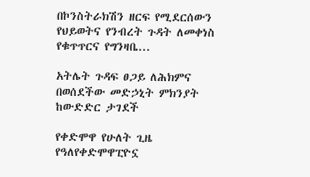በኮንስትራክሽን ዘርፍ የሚደርሰውን የህይወትና የንብረት ጉዳት ለመቀነስ የቁጥጥርና የግንዛቤ...

አትሌት ጉዳፍ ፀጋይ ለሕክምና በወሰደችው መድኃኒት ምክንያት ከውድድር ታገደች

የቀድሞዋ የሁለት ጊዜ የዓለየቀድሞዋፒዮኗ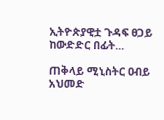ኢትዮጵያዊቷ ጉዳፍ ፀጋይ ከውድድር በፊት...

ጠቅላይ ሚኒስትር ዐብይ አህመድ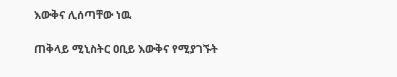እውቅና ሊሰጣቸው ነዉ

ጠቅላይ ሚኒስትር ዐቢይ እውቅና የሚያገኙት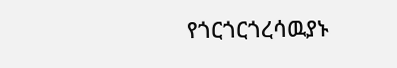የጎርጎርጎረሳዉያኑ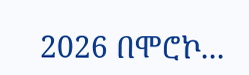2026 በሞሮኮ...